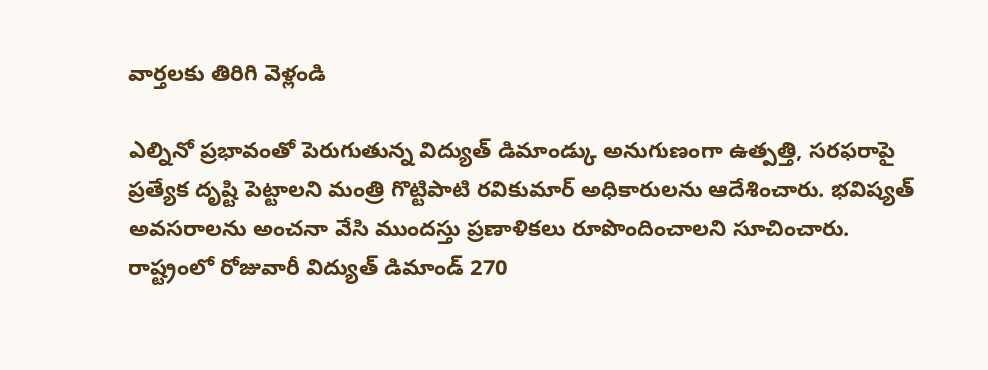వార్తలకు తిరిగి వెళ్లండి

ఎల్నినో ప్రభావంతో పెరుగుతున్న విద్యుత్ డిమాండ్కు అనుగుణంగా ఉత్పత్తి, సరఫరాపై ప్రత్యేక దృష్టి పెట్టాలని మంత్రి గొట్టిపాటి రవికుమార్ అధికారులను ఆదేశించారు. భవిష్యత్ అవసరాలను అంచనా వేసి ముందస్తు ప్రణాళికలు రూపొందించాలని సూచించారు.
రాష్ట్రంలో రోజువారీ విద్యుత్ డిమాండ్ 270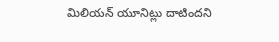మిలియన్ యూనిట్లు దాటిందని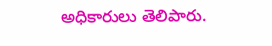అధికారులు తెలిపారు.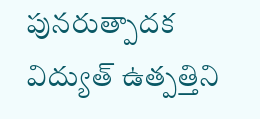పునరుత్పాదక విద్యుత్ ఉత్పత్తిని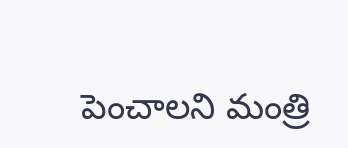పెంచాలని మంత్రి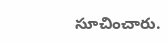సూచించారు.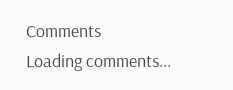Comments
Loading comments...